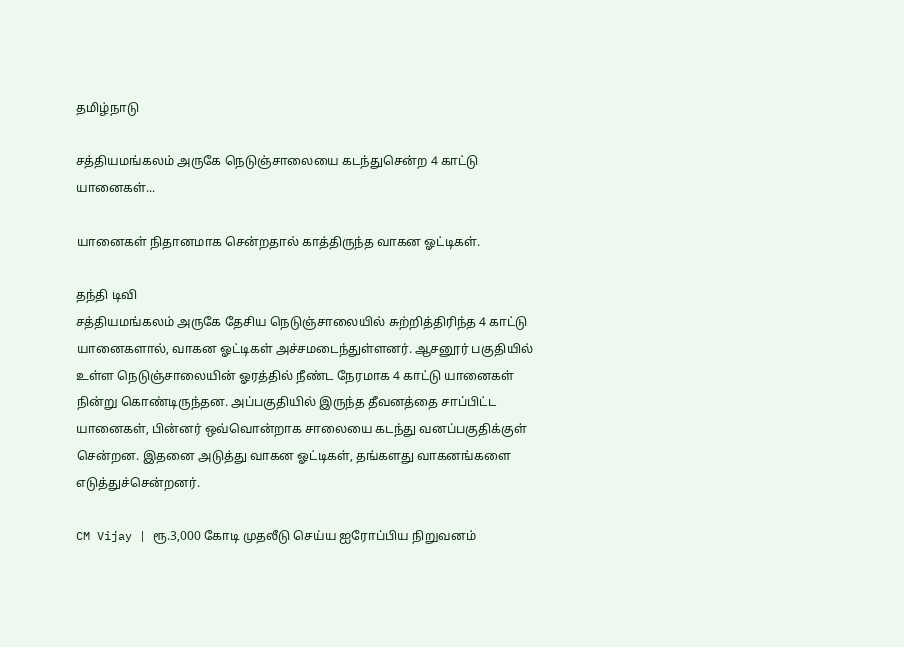தமிழ்நாடு

சத்தியமங்கலம் அருகே நெடுஞ்சாலையை கடந்துசென்ற 4 காட்டு யானைகள்...

யானைகள் நிதானமாக சென்றதால் காத்திருந்த வாகன ஓட்டிகள்.

தந்தி டிவி
சத்தியமங்கலம் அருகே தேசிய நெடுஞ்சாலையில் சுற்றித்திரிந்த 4 காட்டு யானைகளால், வாகன ஓட்டிகள் அச்சமடைந்துள்ளனர். ஆசனூர் பகுதியில் உள்ள நெடுஞ்சாலையின் ஓரத்தில் நீண்ட நேரமாக 4 காட்டு யானைகள் நின்று கொண்டிருந்தன. அப்பகுதியில் இருந்த தீவனத்தை சாப்பிட்ட யானைகள், பின்னர் ஒவ்வொன்றாக சாலையை கடந்து வனப்பகுதிக்குள் சென்றன. இதனை அடுத்து வாகன ஓட்டிகள், தங்களது வாகனங்களை எடுத்துச்சென்றனர்.

CM Vijay | ரூ.3,000 கோடி முதலீடு செய்ய ஐரோப்பிய நிறுவனம்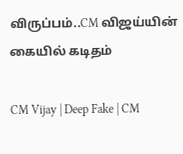விருப்பம்..CM விஜய்யின் கையில் கடிதம்

CM Vijay | Deep Fake | CM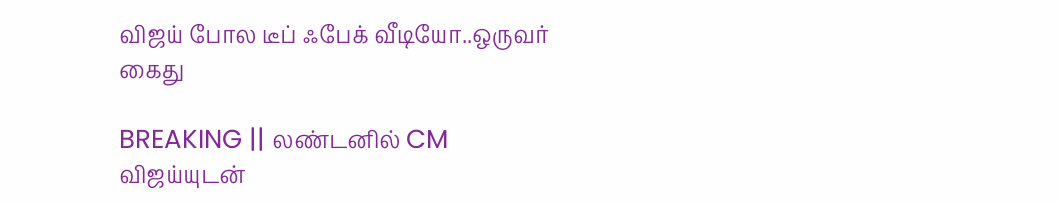விஜய் போல டீப் ஃபேக் வீடியோ..ஒருவர் கைது

BREAKING || லண்டனில் CM விஜய்யுடன்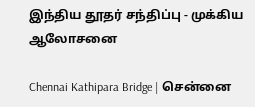இந்திய தூதர் சந்திப்பு - முக்கிய ஆலோசனை

Chennai Kathipara Bridge | சென்னை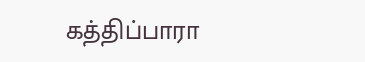கத்திப்பாரா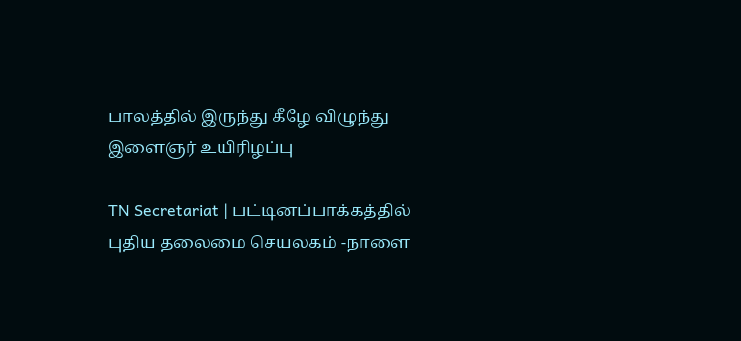பாலத்தில் இருந்து கீழே விழுந்து இளைஞர் உயிரிழப்பு

TN Secretariat | பட்டினப்பாக்கத்தில் புதிய தலைமை செயலகம் -நாளை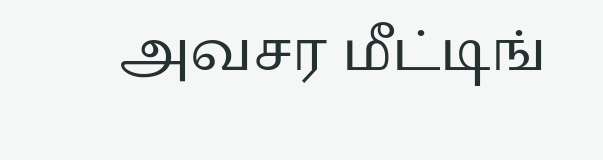அவசர மீட்டிங்